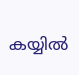കയ്യില്‍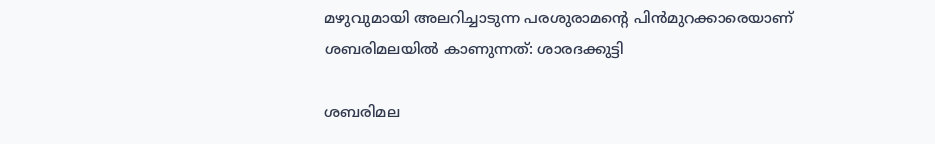മഴുവുമായി അലറിച്ചാടുന്ന പരശുരാമന്റെ പിന്‍‌മുറക്കാരെയാണ് ശബരിമലയില്‍ കാണുന്നത്: ശാരദക്കുട്ടി

ശബരിമല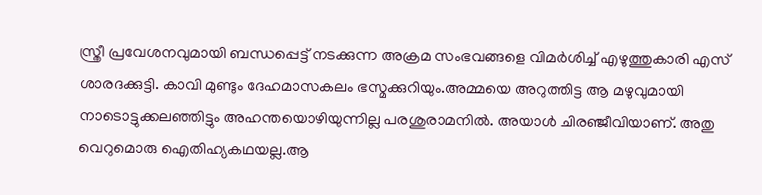സ്ത്രീ പ്രവേശനവുമായി ബന്ധപ്പെട്ട് നടക്കുന്ന അക്രമ സംഭവങ്ങളെ വിമര്‍ശിച്ച്‌ എഴുത്തുകാരി എസ് ശാരദക്കുട്ടി. കാവി മുണ്ടും ദേഹമാസകലം ഭസ്മക്കുറിയും.അമ്മയെ അറുത്തിട്ട ആ മഴുവുമായി നാടൊട്ടുക്കലഞ്ഞിട്ടും അഹന്തയൊഴിയുന്നില്ല പരശുരാമനില്‍. അയാള്‍ ചിരഞ്ജീവിയാണ്. അതു വെറുമൊരു ഐതിഹ്യകഥയല്ല.ആ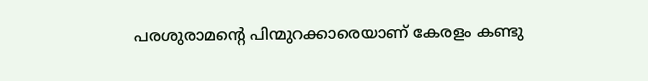പരശുരാമന്റെ പിന്മുറക്കാരെയാണ് കേരളം കണ്ടു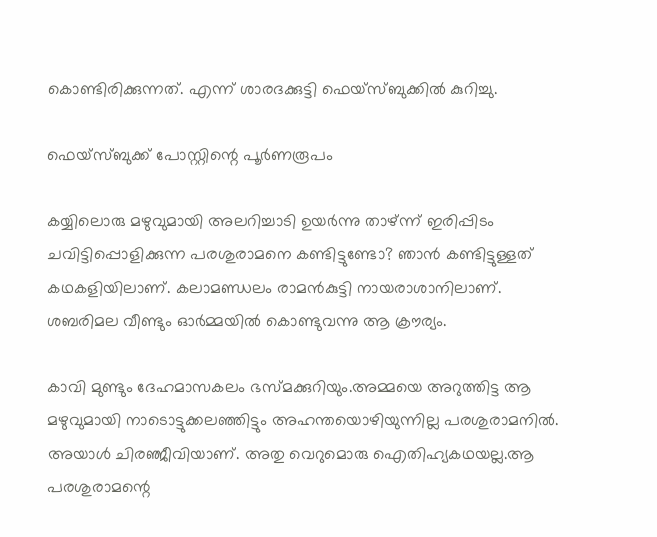കൊണ്ടിരിക്കുന്നത്. എന്ന് ശാരദക്കുട്ടി ഫെയ്സ്ബുക്കില്‍ കുറിച്ചു.

ഫെയ്സ്ബുക്ക് പോസ്റ്റിന്റെ പൂര്‍ണരൂപം

കയ്യിലൊരു മഴുവുമായി അലറിച്ചാടി ഉയര്‍ന്നു താഴ്ന്ന് ഇരിപ്പിടം ചവിട്ടിപ്പൊളിക്കുന്ന പരശുരാമനെ കണ്ടിട്ടുണ്ടോ? ഞാന്‍ കണ്ടിട്ടുള്ളത് കഥകളിയിലാണ്. കലാമണ്ഡലം രാമന്‍കുട്ടി നായരാശാനിലാണ്. ശബരിമല വീണ്ടും ഓര്‍മ്മയില്‍ കൊണ്ടുവന്നു ആ ക്രൗര്യം.

കാവി മുണ്ടും ദേഹമാസകലം ഭസ്മക്കുറിയും.അമ്മയെ അറുത്തിട്ട ആ മഴുവുമായി നാടൊട്ടുക്കലഞ്ഞിട്ടും അഹന്തയൊഴിയുന്നില്ല പരശുരാമനില്‍. അയാള്‍ ചിരഞ്ജീവിയാണ്. അതു വെറുമൊരു ഐതിഹ്യകഥയല്ല.ആ പരശുരാമന്റെ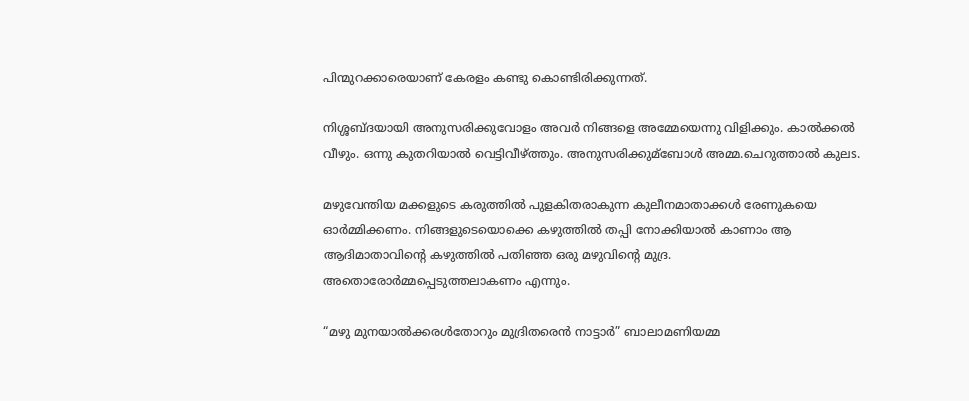പിന്മുറക്കാരെയാണ് കേരളം കണ്ടു കൊണ്ടിരിക്കുന്നത്.

നിശ്ശബ്ദയായി അനുസരിക്കുവോളം അവര്‍ നിങ്ങളെ അമ്മേയെന്നു വിളിക്കും. കാല്‍ക്കല്‍ വീഴും. ഒന്നു കുതറിയാല്‍ വെട്ടിവീഴ്ത്തും. അനുസരിക്കുമ്ബോള്‍ അമ്മ.ചെറുത്താല്‍ കുലs.

മഴുവേന്തിയ മക്കളുടെ കരുത്തില്‍ പുളകിതരാകുന്ന കുലീനമാതാക്കള്‍ രേണുകയെ ഓര്‍മ്മിക്കണം. നിങ്ങളുടെയൊക്കെ കഴുത്തില്‍ തപ്പി നോക്കിയാല്‍ കാണാം ആ ആദിമാതാവിന്റെ കഴുത്തില്‍ പതിഞ്ഞ ഒരു മഴുവിന്റെ മുദ്ര. അതൊരോര്‍മ്മപ്പെടുത്തലാകണം എന്നും.

“മഴു മുനയാല്‍ക്കരള്‍തോറും മുദ്രിതരെന്‍ നാട്ടാര്‍” ബാലാമണിയമ്മ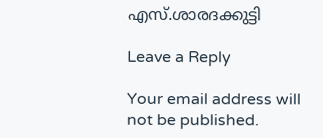എസ്.ശാരദക്കുട്ടി

Leave a Reply

Your email address will not be published.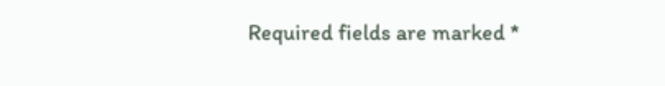Required fields are marked *